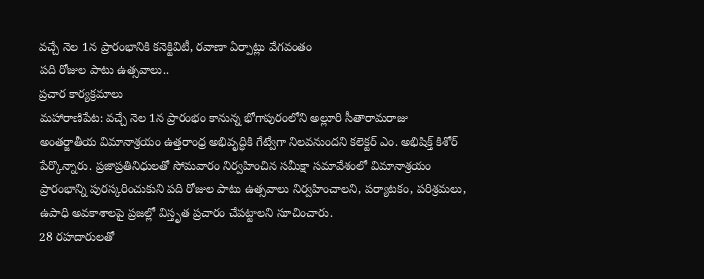వచ్చే నెల 1న ప్రారంభానికి కనెక్టివిటీ, రవాణా ఏర్పాట్లు వేగవంతం
పది రోజుల పాటు ఉత్సవాలు..
ప్రచార కార్యక్రమాలు
మహారాణిపేట: వచ్చే నెల 1న ప్రారంభం కానున్న భోగాపురంలోని అల్లూరి సీతారామరాజు అంతర్జాతీయ విమానాశ్రయం ఉత్తరాంధ్ర అభివృద్ధికి గేట్వేగా నిలవనుందని కలెక్టర్ ఎం. అభిషిక్త్ కిశోర్ పేర్కొన్నారు. ప్రజాప్రతినిధులతో సోమవారం నిర్వహించిన సమీక్షా సమావేశంలో విమానాశ్రయం ప్రారంభాన్ని పురస్కరించుకుని పది రోజుల పాటు ఉత్సవాలు నిర్వహించాలని, పర్యాటకం, పరిశ్రమలు, ఉపాధి అవకాశాలపై ప్రజల్లో విస్తృత ప్రచారం చేపట్టాలని సూచించారు.
28 రహదారులతో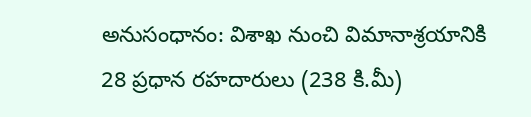అనుసంధానం: విశాఖ నుంచి విమానాశ్రయానికి 28 ప్రధాన రహదారులు (238 కి.మీ)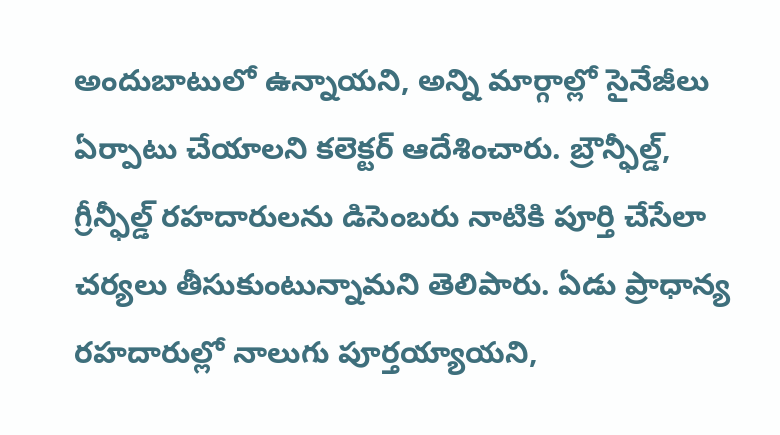అందుబాటులో ఉన్నాయని, అన్ని మార్గాల్లో సైనేజీలు ఏర్పాటు చేయాలని కలెక్టర్ ఆదేశించారు. బ్రౌన్ఫీల్డ్, గ్రీన్ఫీల్డ్ రహదారులను డిసెంబరు నాటికి పూర్తి చేసేలా చర్యలు తీసుకుంటున్నామని తెలిపారు. ఏడు ప్రాధాన్య రహదారుల్లో నాలుగు పూర్తయ్యాయని,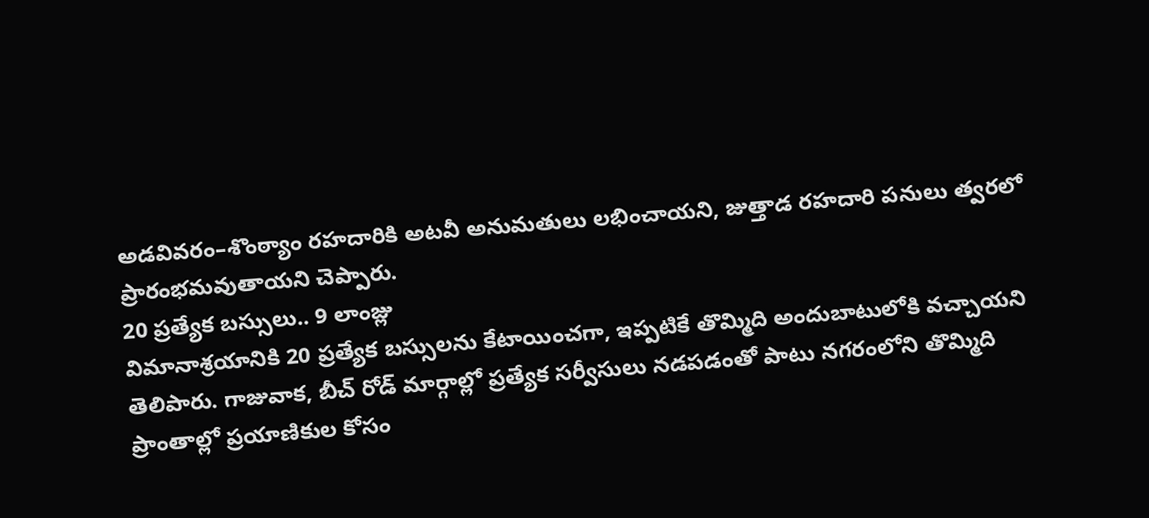అడవివరం–శొంఠ్యాం రహదారికి అటవీ అనుమతులు లభించాయని, జుత్తాడ రహదారి పనులు త్వరలో ప్రారంభమవుతాయని చెప్పారు.
20 ప్రత్యేక బస్సులు.. 9 లాంజ్లు
విమానాశ్రయానికి 20 ప్రత్యేక బస్సులను కేటాయించగా, ఇప్పటికే తొమ్మిది అందుబాటులోకి వచ్చాయని తెలిపారు. గాజువాక, బీచ్ రోడ్ మార్గాల్లో ప్రత్యేక సర్వీసులు నడపడంతో పాటు నగరంలోని తొమ్మిది ప్రాంతాల్లో ప్రయాణికుల కోసం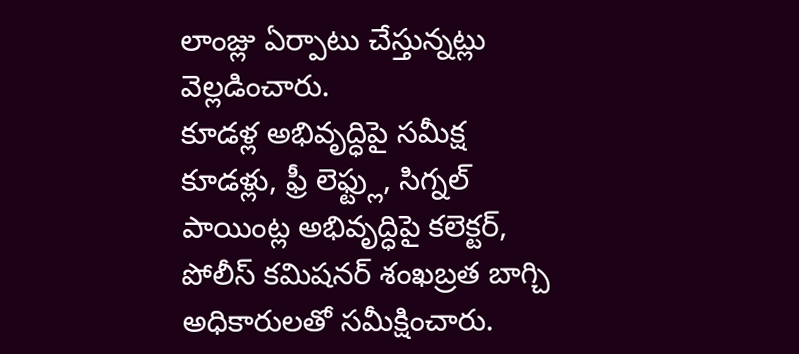లాంజ్లు ఏర్పాటు చేస్తున్నట్లు వెల్లడించారు.
కూడళ్ల అభివృద్ధిపై సమీక్ష
కూడళ్లు, ఫ్రీ లెఫ్ట్లు, సిగ్నల్ పాయింట్ల అభివృద్ధిపై కలెక్టర్, పోలీస్ కమిషనర్ శంఖబ్రత బాగ్చి అధికారులతో సమీక్షించారు.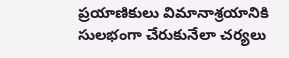ప్రయాణికులు విమానాశ్రయానికి సులభంగా చేరుకునేలా చర్యలు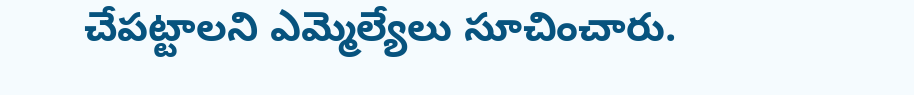చేపట్టాలని ఎమ్మెల్యేలు సూచించారు.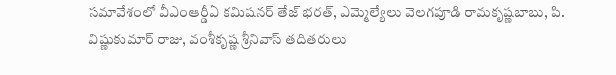సమావేశంలో వీఎంఆర్డీఏ కమిషనర్ తేజ్ భరత్, ఎమ్మెల్యేలు వెలగపూడి రామకృష్ణబాబు, పి. విష్ణుకుమార్ రాజు, వంశీకృష్ణ శ్రీనివాస్ తదితరులు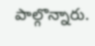పాల్గొన్నారు.